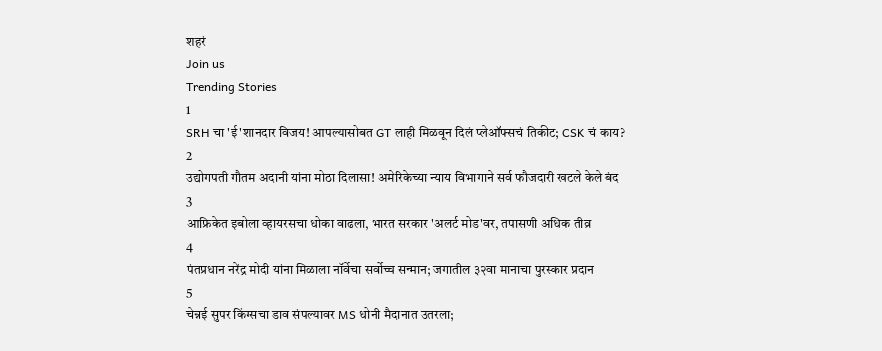शहरं
Join us
Trending Stories
1
SRH चा 'ई'शानदार विजय! आपल्यासोबत GT लाही मिळवून दिलं प्लेऑफ्सचं तिकीट; CSK चं काय?
2
उद्योगपती गौतम अदानी यांना मोठा दिलासा! अमेरिकेच्या न्याय विभागाने सर्व फौजदारी खटले केले बंद
3
आफ्रिकेत इबोला व्हायरसचा धोका वाढला, भारत सरकार 'अलर्ट मोड'वर, तपासणी अधिक तीव्र
4
पंतप्रधान नरेंद्र मोदी यांना मिळाला नॉर्वेचा सर्वोच्च सन्मान; जगातील ३२वा मानाचा पुरस्कार प्रदान
5
चेन्नई सुपर किंग्सचा डाव संपल्यावर MS धोनी मैदानात उतरला;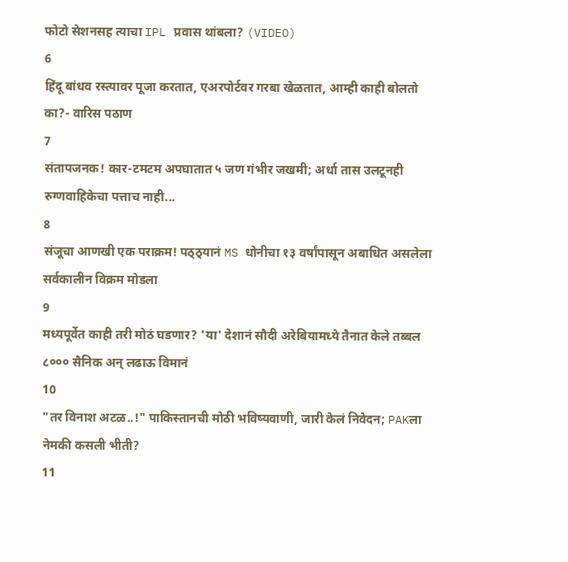फोटो सेशनसह त्याचा IPL प्रवास थांबला? (VIDEO)
6
हिंदू बांधव रस्त्यावर पूजा करतात, एअरपोर्टवर गरबा खेळतात, आम्ही काही बोलतो का?- वारिस पठाण
7
संतापजनक! कार-टमटम अपघातात ५ जण गंभीर जखमी; अर्धा तास उलटूनही रुग्णवाहिकेचा पत्ताच नाही...
8
संजूचा आणखी एक पराक्रम! पठ्ठ्यानं MS धोनीचा १३ वर्षांपासून अबाधित असलेला सर्वकालीन विक्रम मोडला
9
मध्यपूर्वेत काही तरी मोठं घडणार? 'या' देशानं सौदी अरेबियामध्ये तैनात केले तब्बल ८००० सैनिक अन् लढाऊ विमानं
10
"तर विनाश अटळ..!" पाकिस्तानची मोठी भविष्यवाणी, जारी केलं निवेदन; PAKला नेमकी कसली भीती?
11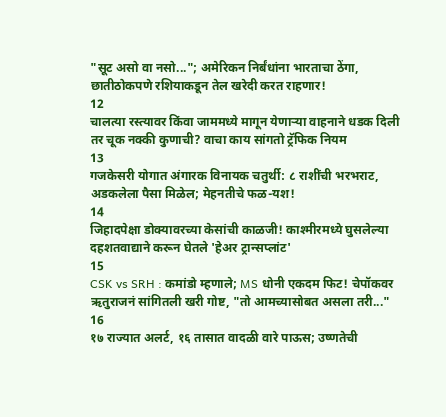"सूट असो वा नसो..."; अमेरिकन निर्बंधांना भारताचा ठेंगा, छातीठोकपणे रशियाकडून तेल खरेदी करत राहणार!
12
चालत्या रस्त्यावर किंवा जाममध्ये मागून येणाऱ्या वाहनाने धडक दिली तर चूक नक्की कुणाची? वाचा काय सांगतो ट्रॅफिक नियम
13
गजकेसरी योगात अंगारक विनायक चतुर्थी: ८ राशींची भरभराट, अडकलेला पैसा मिळेल; मेहनतीचे फळ-यश!
14
जिहादपेक्षा डोक्यावरच्या केसांची काळजी! काश्मीरमध्ये घुसलेल्या दहशतवाद्याने करून घेतले 'हेअर ट्रान्सप्लांट'
15
CSK vs SRH : कमांडो म्हणाले; MS धोनी एकदम फिट! चेपॉकवर ऋतुराजनं सांगितली खरी गोष्ट, "तो आमच्यासोबत असला तरी..."
16
१७ राज्यात अलर्ट, १६ तासात वादळी वारे पाऊस; उष्णतेची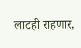लाटही राहणार,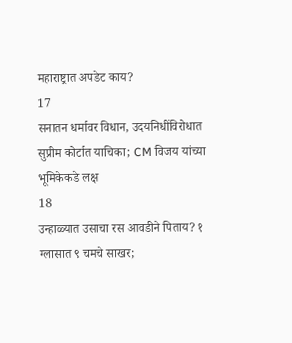महाराष्ट्रात अपडेट काय?
17
सनातन धर्मावर विधान, उदयनिधींविरोधात सुप्रीम कोर्टात याचिका; CM विजय यांच्या भूमिकेकडे लक्ष
18
उन्हाळ्यात उसाचा रस आवडीने पिताय? १ ग्लासात ९ चमचे साखर;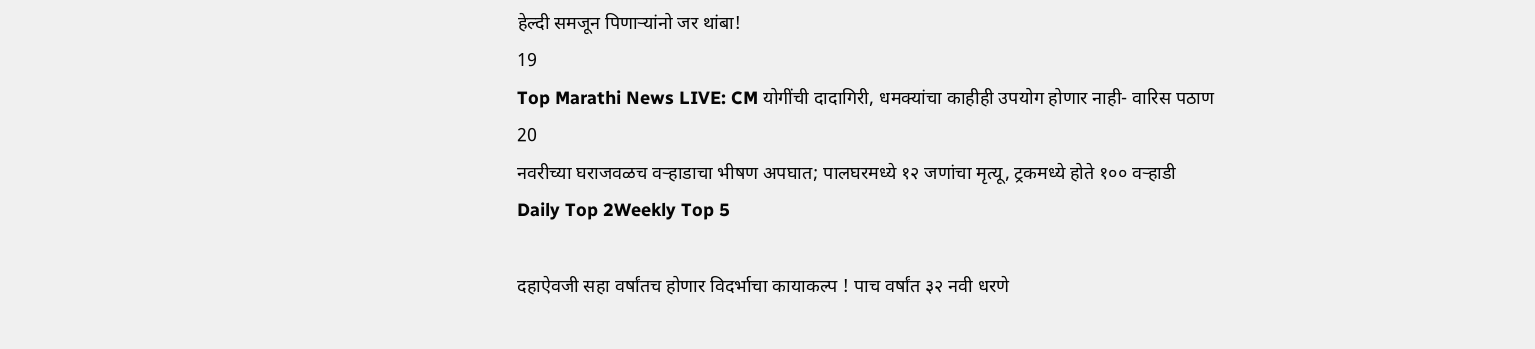हेल्दी समजून पिणाऱ्यांनो जर थांबा!
19
Top Marathi News LIVE: CM योगींची दादागिरी, धमक्यांचा काहीही उपयोग होणार नाही- वारिस पठाण
20
नवरीच्या घराजवळच वऱ्हाडाचा भीषण अपघात; पालघरमध्ये १२ जणांचा मृत्यू, ट्रकमध्ये होते १०० वऱ्हाडी
Daily Top 2Weekly Top 5

दहाऐवजी सहा वर्षांतच होणार विदर्भाचा कायाकल्प ! पाच वर्षांत ३२ नवी धरणे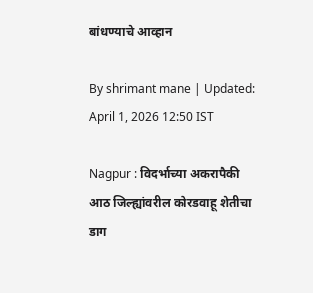बांधण्याचे आव्हान

By shrimant mane | Updated: April 1, 2026 12:50 IST

Nagpur : विदर्भाच्या अकरापैकी आठ जिल्ह्यांवरील कोरडवाहू शेतीचा डाग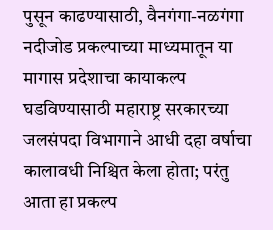पुसून काढण्यासाठी, वैनगंगा-नळगंगा नदीजोड प्रकल्पाच्या माध्यमातून या मागास प्रदेशाचा कायाकल्प घडविण्यासाठी महाराष्ट्र सरकारच्या जलसंपदा विभागाने आधी दहा वर्षाचा कालावधी निश्चित केला होता; परंतु आता हा प्रकल्प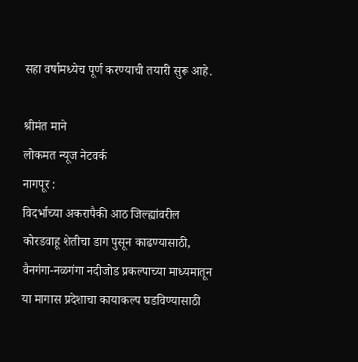सहा वर्षामध्येच पूर्ण करण्याची तयारी सुरू आहे.

श्रीमंत माने
लोकमत न्यूज नेटवर्क
नागपूर :
विदर्भाच्या अकरापैकी आठ जिल्ह्यांवरील कोरडवाहू शेतीचा डाग पुसून काढण्यासाठी, वैनगंगा-नळगंगा नदीजोड प्रकल्पाच्या माध्यमातून या मागास प्रदेशाचा कायाकल्प घडविण्यासाठी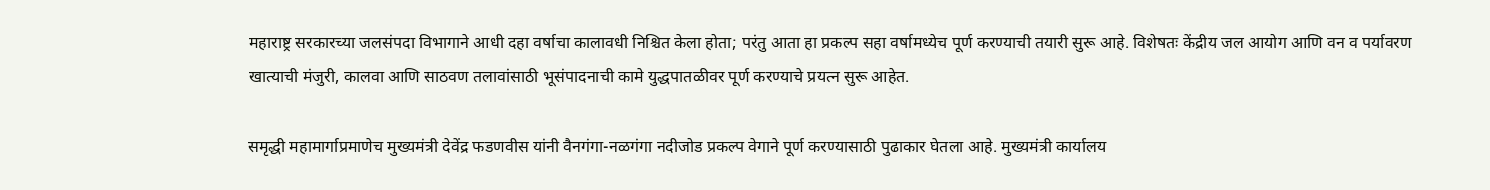महाराष्ट्र सरकारच्या जलसंपदा विभागाने आधी दहा वर्षाचा कालावधी निश्चित केला होता; परंतु आता हा प्रकल्प सहा वर्षामध्येच पूर्ण करण्याची तयारी सुरू आहे. विशेषतः केंद्रीय जल आयोग आणि वन व पर्यावरण खात्याची मंजुरी, कालवा आणि साठवण तलावांसाठी भूसंपादनाची कामे युद्धपातळीवर पूर्ण करण्याचे प्रयत्न सुरू आहेत.

समृद्धी महामार्गाप्रमाणेच मुख्यमंत्री देवेंद्र फडणवीस यांनी वैनगंगा-नळगंगा नदीजोड प्रकल्प वेगाने पूर्ण करण्यासाठी पुढाकार घेतला आहे. मुख्यमंत्री कार्यालय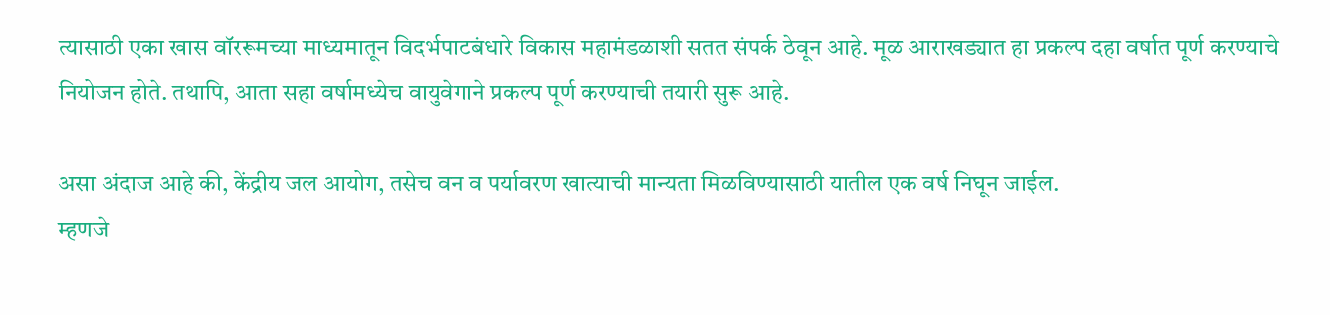त्यासाठी एका खास वॉररूमच्या माध्यमातून विदर्भपाटबंधारे विकास महामंडळाशी सतत संपर्क ठेवून आहे. मूळ आराखड्यात हा प्रकल्प दहा वर्षात पूर्ण करण्याचे नियोजन होते. तथापि, आता सहा वर्षामध्येच वायुवेगाने प्रकल्प पूर्ण करण्याची तयारी सुरू आहे.

असा अंदाज आहे की, केंद्रीय जल आयोग, तसेच वन व पर्यावरण खात्याची मान्यता मिळविण्यासाठी यातील एक वर्ष निघून जाईल.
म्हणजे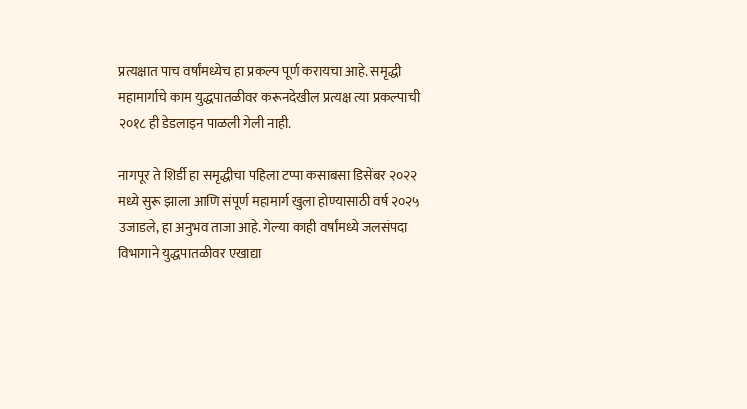प्रत्यक्षात पाच वर्षांमध्येच हा प्रकल्प पूर्ण करायचा आहे. समृद्धी महामार्गाचे काम युद्धपातळीवर करूनदेखील प्रत्यक्ष त्या प्रकल्पाची २०१८ ही डेडलाइन पाळली गेली नाही.

नागपूर ते शिर्डी हा समृद्धीचा पहिला टप्पा कसाबसा डिसेंबर २०२२ मध्ये सुरू झाला आणि संपूर्ण महामार्ग खुला होण्यासाठी वर्ष २०२५ उजाडले, हा अनुभव ताजा आहे. गेल्या काही वर्षांमध्ये जलसंपदा विभागाने युद्धपातळीवर एखाद्या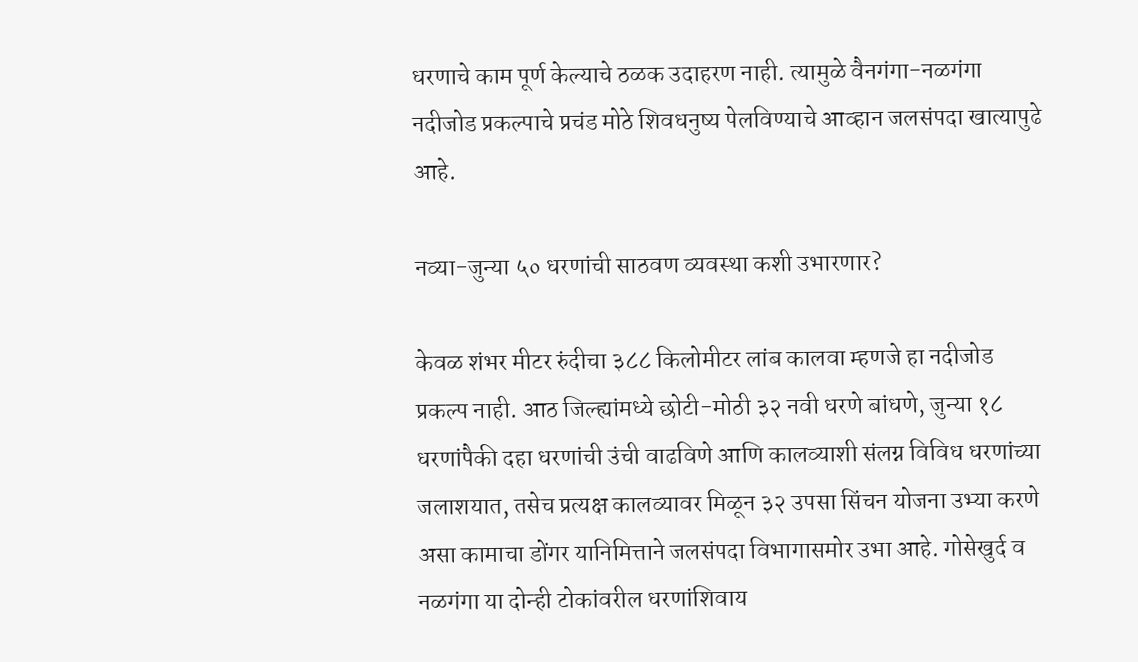धरणाचे काम पूर्ण केल्याचे ठळक उदाहरण नाही. त्यामुळे वैनगंगा-नळगंगा नदीजोड प्रकल्पाचे प्रचंड मोठे शिवधनुष्य पेलविण्याचे आव्हान जलसंपदा खात्यापुढे आहे.

नव्या-जुन्या ५० धरणांची साठवण व्यवस्था कशी उभारणार?

केवळ शंभर मीटर रुंदीचा ३८८ किलोमीटर लांब कालवा म्हणजे हा नदीजोड प्रकल्प नाही. आठ जिल्ह्यांमध्ये छोटी-मोठी ३२ नवी धरणे बांधणे, जुन्या १८ धरणांपैकी दहा धरणांची उंची वाढविणे आणि कालव्याशी संलग्न विविध धरणांच्या जलाशयात, तसेच प्रत्यक्ष कालव्यावर मिळून ३२ उपसा सिंचन योजना उभ्या करणे असा कामाचा डोंगर यानिमित्ताने जलसंपदा विभागासमोर उभा आहे. गोसेखुर्द व नळगंगा या दोन्ही टोकांवरील धरणांशिवाय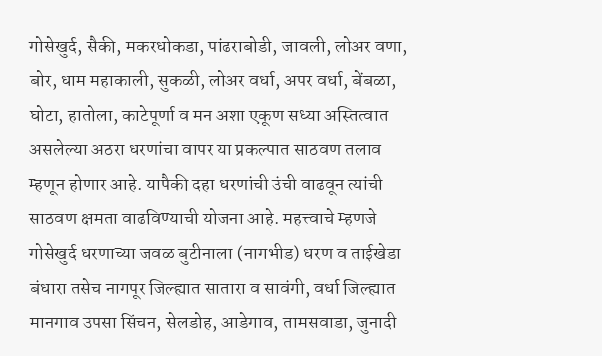गोसेखुर्द, सैकी, मकरधोकडा, पांढराबोडी, जावली, लोअर वणा, बोर, धाम महाकाली, सुकळी, लोअर वर्धा, अपर वर्धा, बेंबळा, घोटा, हातोला, काटेपूर्णा व मन अशा एकूण सध्या अस्तित्वात असलेल्या अठरा धरणांचा वापर या प्रकल्पात साठवण तलाव म्हणून होणार आहे. यापैकी दहा धरणांची उंची वाढवून त्यांची साठवण क्षमता वाढविण्याची योजना आहे. महत्त्वाचे म्हणजे गोसेखुर्द धरणाच्या जवळ बुटीनाला (नागभीड) धरण व ताईखेडा बंधारा तसेच नागपूर जिल्ह्यात सातारा व सावंगी, वर्धा जिल्ह्यात मानगाव उपसा सिंचन, सेलडोह, आडेगाव, तामसवाडा, जुनादी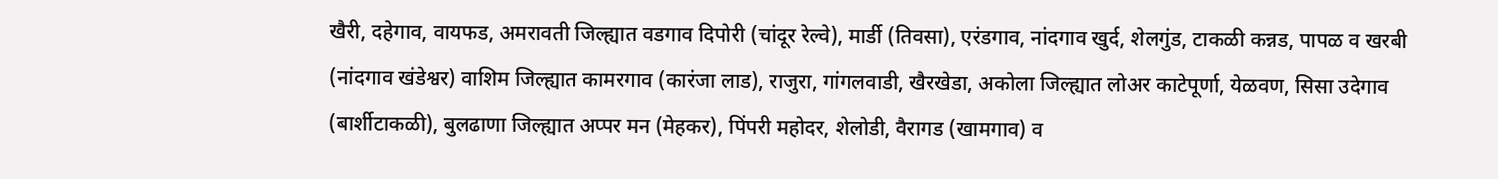खैरी, दहेगाव, वायफड, अमरावती जिल्ह्यात वडगाव दिपोरी (चांदूर रेल्वे), मार्डी (तिवसा), एरंडगाव, नांदगाव खुर्द, शेलगुंड, टाकळी कन्नड, पापळ व खरबी (नांदगाव खंडेश्वर) वाशिम जिल्ह्यात कामरगाव (कारंजा लाड), राजुरा, गांगलवाडी, खैरखेडा, अकोला जिल्ह्यात लोअर काटेपूर्णा, येळवण, सिसा उदेगाव (बार्शीटाकळी), बुलढाणा जिल्ह्यात अप्पर मन (मेहकर), पिंपरी महोदर, शेलोडी, वैरागड (खामगाव) व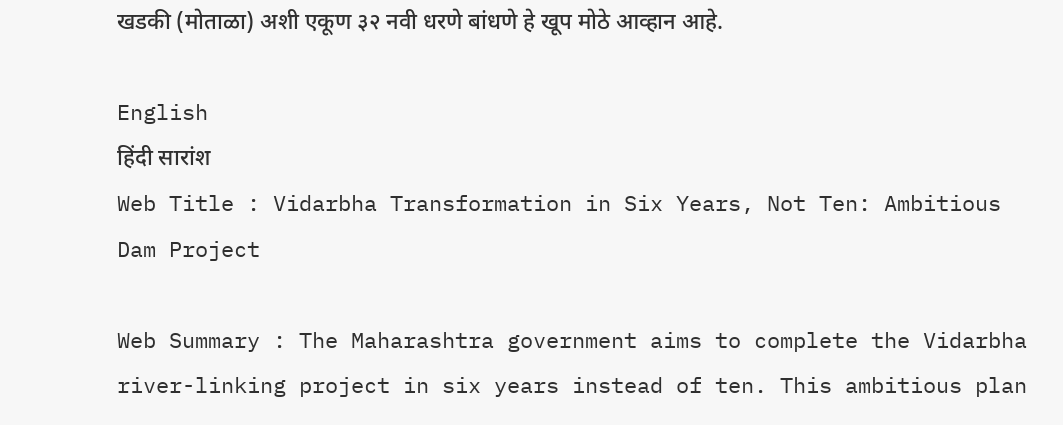खडकी (मोताळा) अशी एकूण ३२ नवी धरणे बांधणे हे खूप मोठे आव्हान आहे.

English
हिंदी सारांश
Web Title : Vidarbha Transformation in Six Years, Not Ten: Ambitious Dam Project

Web Summary : The Maharashtra government aims to complete the Vidarbha river-linking project in six years instead of ten. This ambitious plan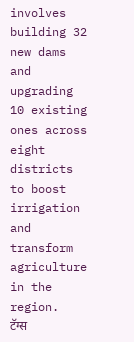involves building 32 new dams and upgrading 10 existing ones across eight districts to boost irrigation and transform agriculture in the region.
टॅग्स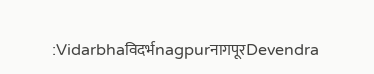:Vidarbhaविदर्भnagpurनागपूरDevendra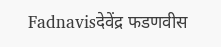Fadnavisदेवेंद्र फडणवीस